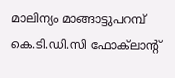മാലിന്യം മാങ്ങാട്ടുപറമ്പ് കെ.ടി.ഡി.സി ഫോക്‌ലാന്റ്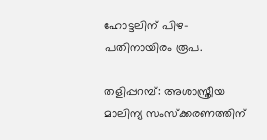ഹോട്ടലിന് പിഴ-പതിനായിരം രൂപ.

തളിപ്പറമ്പ്: അശാസ്ത്രീയ മാലിന്യ സംസ്‌ക്കരണത്തിന്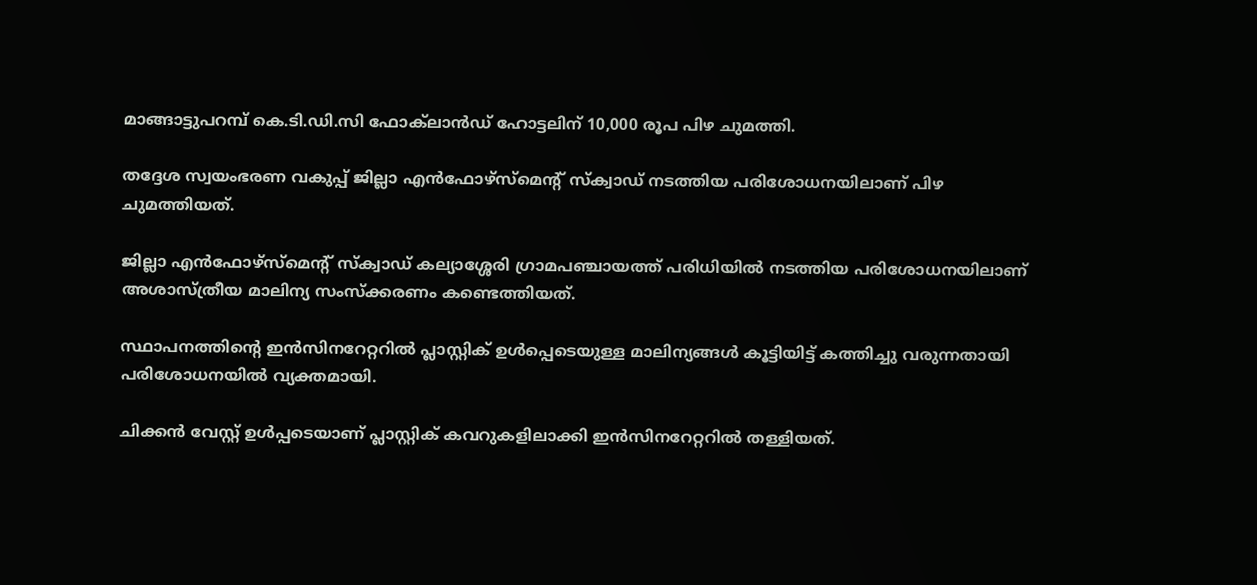മാങ്ങാട്ടുപറമ്പ് കെ.ടി.ഡി.സി ഫോക്‌ലാന്‍ഡ് ഹോട്ടലിന് 10,000 രൂപ പിഴ ചുമത്തി.

തദ്ദേശ സ്വയംഭരണ വകുപ്പ് ജില്ലാ എന്‍ഫോഴ്സ്മെന്റ് സ്‌ക്വാഡ് നടത്തിയ പരിശോധനയിലാണ് പിഴ ചുമത്തിയത്.

ജില്ലാ എന്‍ഫോഴ്സ്മെന്റ് സ്‌ക്വാഡ് കല്യാശ്ശേരി ഗ്രാമപഞ്ചായത്ത് പരിധിയില്‍ നടത്തിയ പരിശോധനയിലാണ് അശാസ്ത്രീയ മാലിന്യ സംസ്‌ക്കരണം കണ്ടെത്തിയത്.

സ്ഥാപനത്തിന്റെ ഇന്‍സിനറേറ്ററില്‍ പ്ലാസ്റ്റിക് ഉള്‍പ്പെടെയുള്ള മാലിന്യങ്ങള്‍ കൂട്ടിയിട്ട് കത്തിച്ചു വരുന്നതായി പരിശോധനയില്‍ വ്യക്തമായി.

ചിക്കന്‍ വേസ്റ്റ് ഉള്‍പ്പടെയാണ് പ്ലാസ്റ്റിക് കവറുകളിലാക്കി ഇന്‍സിനറേറ്ററില്‍ തള്ളിയത്.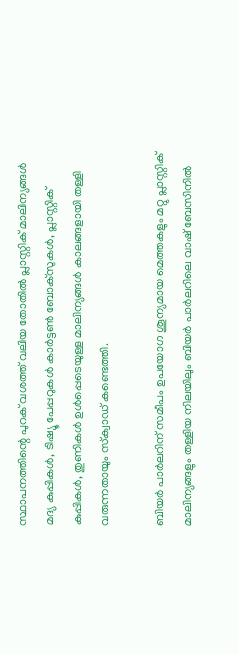സ്ഥാപനത്തിന്റെ പുറക് വശത്ത് വലിയ തോതില്‍ പ്ലാസ്റ്റിക് മാലിന്യങ്ങള്‍ മദ്യ കുപ്പികള്‍, ടിഷ്യൂ പേപ്പറുകള്‍ കാര്‍ട്ടണ്‍ ബോക്‌സുകള്‍, പ്ലാസ്റ്റിക് കുപ്പികള്‍, തുണികള്‍ ഉള്‍പ്പെടെയുള്ള മാലിന്യങ്ങള്‍ കാലങ്ങളായി തള്ളി വരുന്നതായും സ്‌ക്വാഡ് കണ്ടെത്തി.

ബിയര്‍ പാര്‍ലറിന് സമീപം ഉപയോഗ ശൂന്യമായ മെത്തകളും മറ്റു പ്ലാസ്റ്റിക് മാലിന്യങ്ങളും തള്ളിയ നിലയിലും ബിയര്‍ പാര്‍ലറിലെ വാഷ് ബേസിനില്‍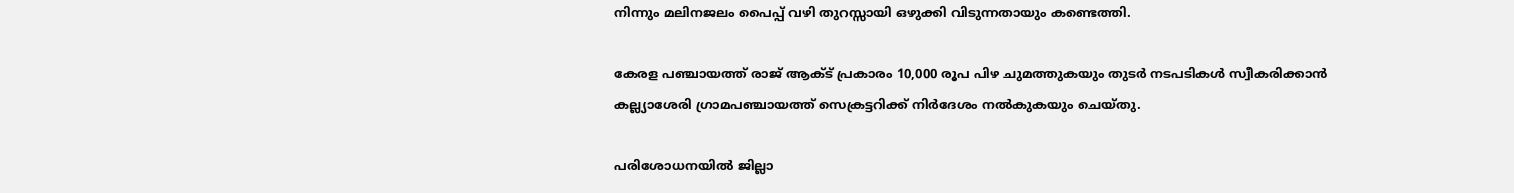നിന്നും മലിനജലം പൈപ്പ് വഴി തുറസ്സായി ഒഴുക്കി വിടുന്നതായും കണ്ടെത്തി.

കേരള പഞ്ചായത്ത് രാജ് ആക്ട് പ്രകാരം 10,000 രൂപ പിഴ ചുമത്തുകയും തുടര്‍ നടപടികള്‍ സ്വീകരിക്കാന്‍ കല്ല്യാശേരി ഗ്രാമപഞ്ചായത്ത് സെക്രട്ടറിക്ക് നിര്‍ദേശം നല്‍കുകയും ചെയ്തു.

പരിശോധനയില്‍ ജില്ലാ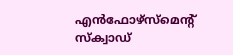എന്‍ഫോഴ്സ്മെന്റ് സ്‌ക്വാഡ്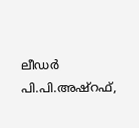ലീഡര്‍ പി.പി.അഷ്റഫ്,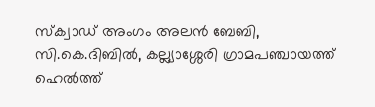സ്‌ക്വാഡ് അംഗം അലന്‍ ബേബി, സി.കെ.ദിബില്‍, കല്ല്യാശ്ശേരി ഗ്രാമപഞ്ചായത്ത് ഹെല്‍ത്ത്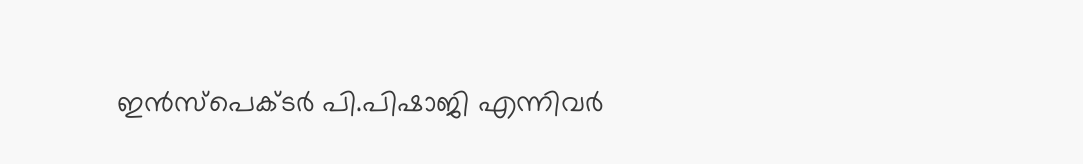ഇന്‍സ്പെക്ടര്‍ പി.പിഷാജി എന്നിവര്‍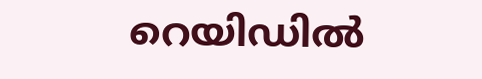റെയിഡില്‍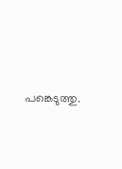പങ്കെടുത്തു.